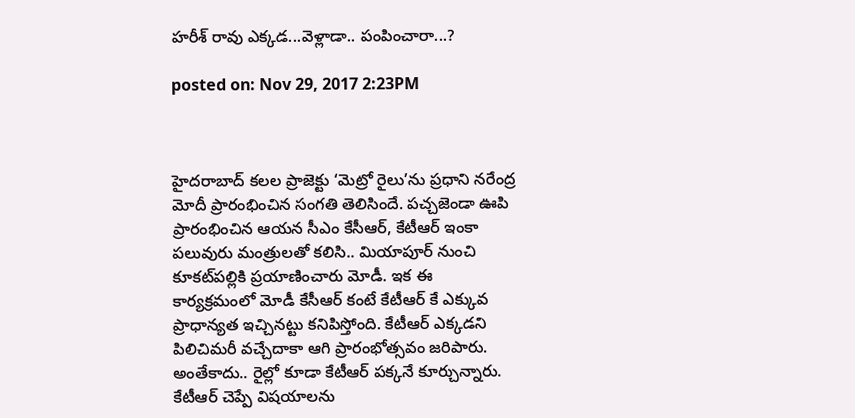హరీశ్ రావు ఎక్కడ...వెళ్లాడా.. పంపించారా...?

posted on: Nov 29, 2017 2:23PM



హైదరాబాద్ కలల ప్రాజెక్టు ‘మెట్రో రైలు’ను ప్రధాని నరేంద్ర మోదీ ప్రారంభించిన సంగతి తెలిసిందే. పచ్చజెండా ఊపి ప్రారంభించిన ఆయన సీఎం కేసీఆర్‌, కేటీఆర్ ఇంకా పలువురు మంత్రులతో కలిసి.. మియాపూర్ నుంచి కూక‌ట్‌ప‌ల్లికి ప్రయాణించారు మోడీ. ఇక ఈ కార్యక్రమంలో మోడీ కేసీఆర్ కంటే కేటీఆర్ కే ఎక్కువ ప్రాధాన్యత ఇచ్చినట్టు కనిపిస్తోంది. కేటీఆర్ ఎక్కడని పిలిచిమరీ వచ్చేదాకా ఆగి ప్రారంభోత్సవం జరిపారు. అంతేకాదు.. రైల్లో కూడా కేటీఆర్ పక్కనే కూర్చున్నారు. కేటీఆర్ చెప్పే విషయాలను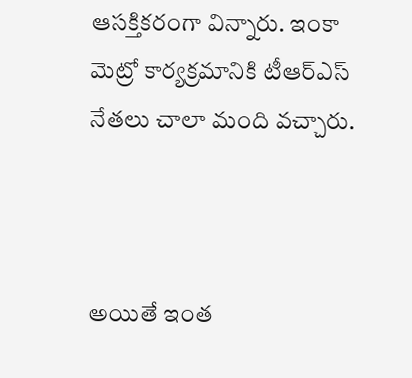ఆసక్తికరంగా విన్నారు. ఇంకా మెట్రో కార్యక్రమానికి టీఆర్ఎస్ నేతలు చాలా మంది వచ్చారు.



అయితే ఇంత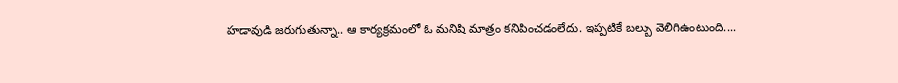హడావుడి జరుగుతున్నా.. ఆ కార్యక్రమంలో ఓ మనిషి మాత్రం కనిపించడంలేదు. ఇప్పటికే బల్బు వెలిగిఉంటుంది....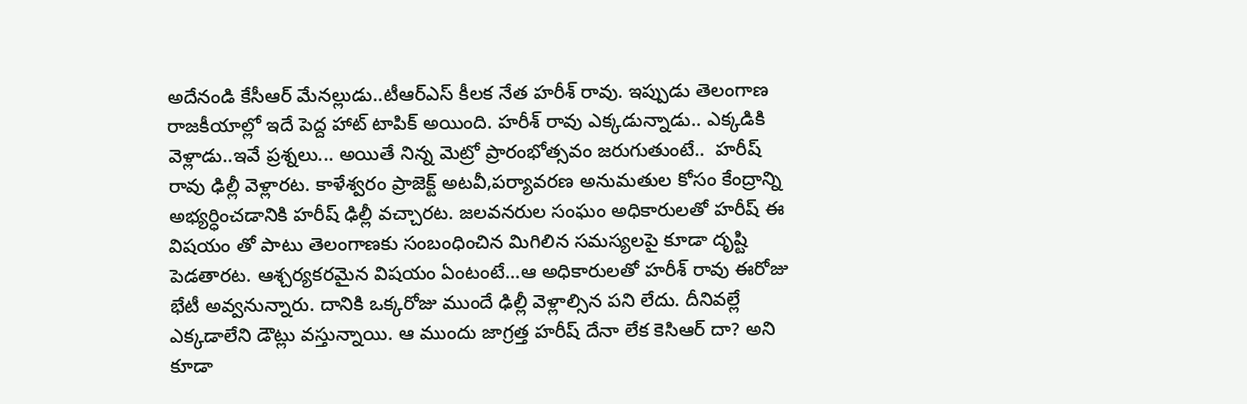అదేనండి కేసీఆర్ మేనల్లుడు..టీఆర్ఎస్ కీలక నేత హరీశ్ రావు. ఇప్పుడు తెలంగాణ రాజకీయాల్లో ఇదే పెద్ద హాట్ టాపిక్ అయింది. హరీశ్ రావు ఎక్కడున్నాడు.. ఎక్కడికి వెళ్లాడు..ఇవే ప్రశ్నలు... అయితే నిన్న మెట్రో ప్రారంభోత్సవం జరుగుతుంటే..  హరీష్ రావు ఢిల్లీ వెళ్లారట. కాళేశ్వరం ప్రాజెక్ట్ అటవీ,పర్యావరణ అనుమతుల కోసం కేంద్రాన్ని అభ్యర్ధించడానికి హరీష్ ఢిల్లీ వచ్చారట. జలవనరుల సంఘం అధికారులతో హరీష్ ఈ విషయం తో పాటు తెలంగాణకు సంబంధించిన మిగిలిన సమస్యలపై కూడా దృష్టి పెడతారట. ఆశ్చర్యకరమైన విషయం ఏంటంటే...ఆ అధికారులతో హరీశ్ రావు ఈరోజు భేటీ అవ్వనున్నారు. దానికి ఒక్కరోజు ముందే ఢిల్లీ వెళ్లాల్సిన పని లేదు. దీనివల్లే ఎక్కడాలేని డౌట్లు వస్తున్నాయి. ఆ ముందు జాగ్రత్త హరీష్ దేనా లేక కెసిఆర్ దా? అని కూడా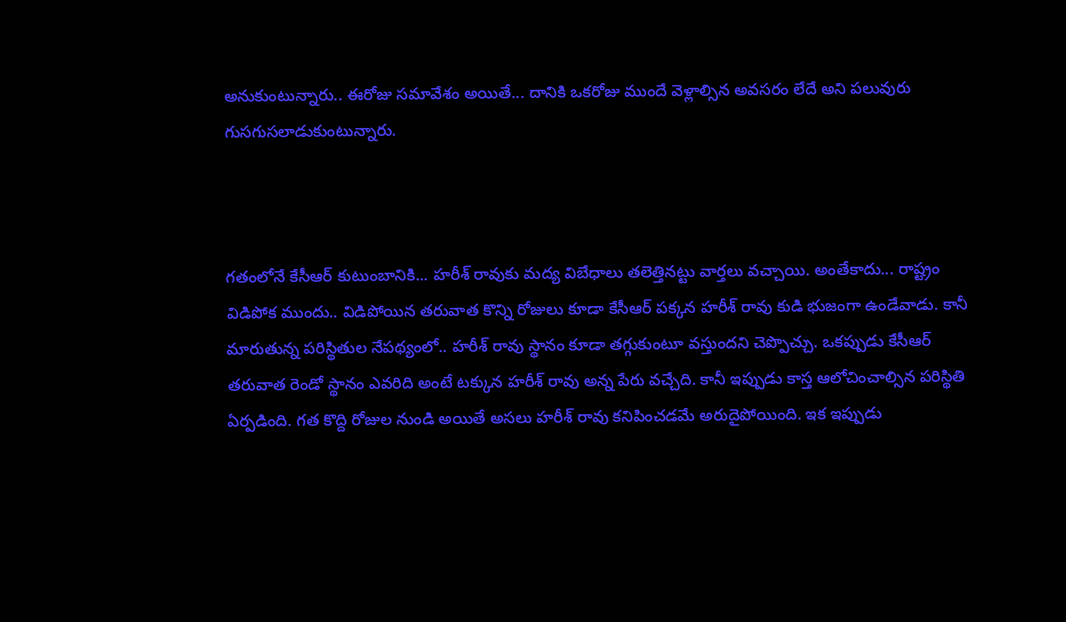అనుకుంటున్నారు.. ఈరోజు సమావేశం అయితే... దానికి ఒకరోజు ముందే వెళ్లాల్సిన అవసరం లేదే అని పలువురు గుసగుసలాడుకుంటున్నారు.



గతంలోనే కేసీఆర్ కుటుంబానికి... హరీశ్ రావుకు మద్య విబేధాలు తలెత్తినట్టు వార్తలు వచ్చాయి. అంతేకాదు... రాష్ట్రం విడిపోక ముందు.. విడిపోయిన తరువాత కొన్ని రోజులు కూడా కేసీఆర్ పక్కన హరీశ్ రావు కుడి భుజంగా ఉండేవాడు. కానీ మారుతున్న పరిస్థితుల నేపథ్యంలో.. హరీశ్ రావు స్థానం కూడా తగ్గుకుంటూ వస్తుందని చెప్పొచ్చు. ఒకప్పుడు కేసీఆర్ తరువాత రెండో స్థానం ఎవరిది అంటే టక్కున హరీశ్ రావు అన్న పేరు వచ్చేది. కానీ ఇప్పుడు కాస్త ఆలోచించాల్సిన పరిస్థితి ఏర్పడింది. గత కొద్ది రోజుల నుండి అయితే అసలు హరీశ్ రావు కనిపించడమే అరుదైపోయింది. ఇక ఇప్పుడు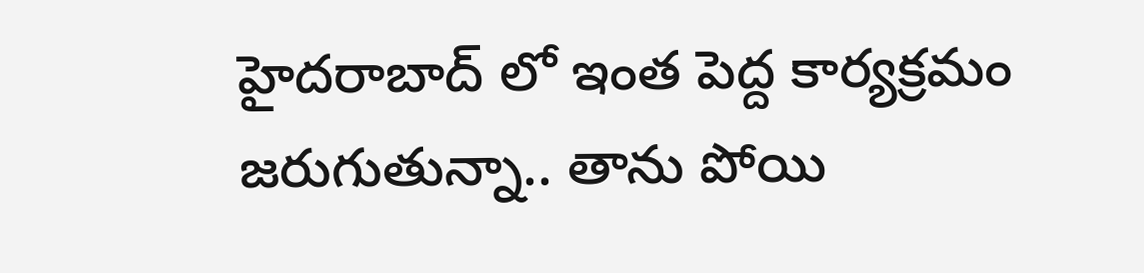హైదరాబాద్ లో ఇంత పెద్ద కార్యక్రమం జరుగుతున్నా.. తాను పోయి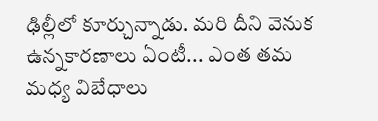ఢిల్లీలో కూర్చున్నాడు. మరి దీని వెనుక ఉన్నకారణాలు ఏంటీ... ఎంత తమ మధ్య విబేధాలు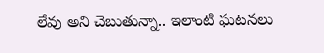లేవు అని చెబుతున్నా.. ఇలాంటి ఘటనలు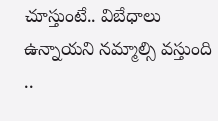చూస్తుంటే.. విబేధాలు ఉన్నాయని నమ్మాల్సి వస్తుంది ..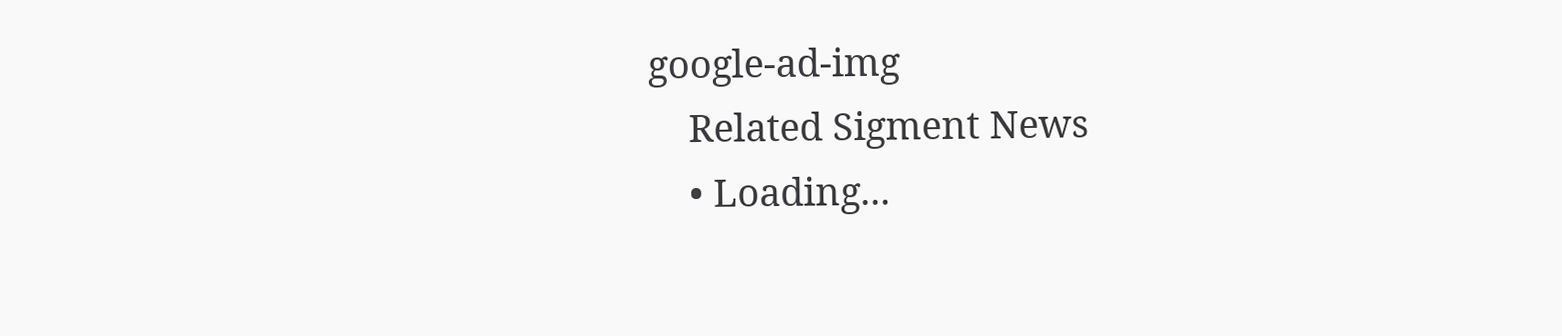google-ad-img
    Related Sigment News
    • Loading...